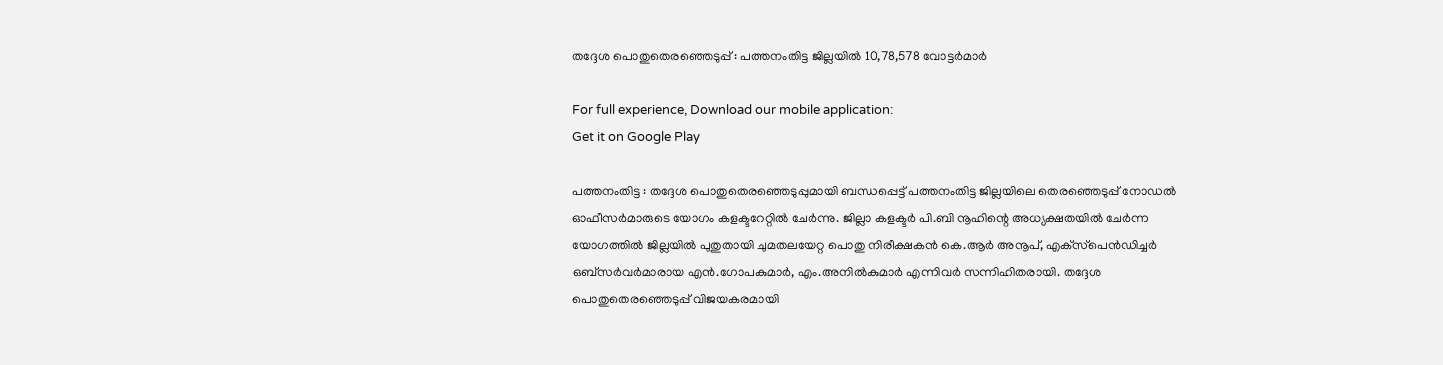തദ്ദേശ പൊതുതെരഞ്ഞെടുപ്പ് : പത്തനംതിട്ട ജില്ലയില്‍ 10,78,578 വോട്ടര്‍മാര്‍

For full experience, Download our mobile application:
Get it on Google Play

പത്തനംതിട്ട : തദ്ദേശ പൊതുതെരഞ്ഞെടുപ്പുമായി ബന്ധപ്പെട്ട് പത്തനംതിട്ട ജില്ലയിലെ തെരഞ്ഞെടുപ്പ് നോഡല്‍ ഓഫീസര്‍മാരുടെ യോഗം കളക്ടറേറ്റില്‍ ചേര്‍ന്നു. ജില്ലാ കളക്ടര്‍ പി.ബി നൂഹിന്റെ അധ്യക്ഷതയില്‍ ചേര്‍ന്ന യോഗത്തില്‍ ജില്ലയില്‍ പുതുതായി ചുമതലയേറ്റ പൊതു നിരീക്ഷകന്‍ കെ.ആര്‍ അനൂപ്, എക്‌സ്‌പെന്‍ഡിച്ചര്‍ ഒബ്‌സര്‍വര്‍മാരായ എന്‍.ഗോപകുമാര്‍, എം.അനില്‍കുമാര്‍ എന്നിവര്‍ സന്നിഹിതരായി. തദ്ദേശ പൊതുതെരഞ്ഞെടുപ്പ് വിജയകരമായി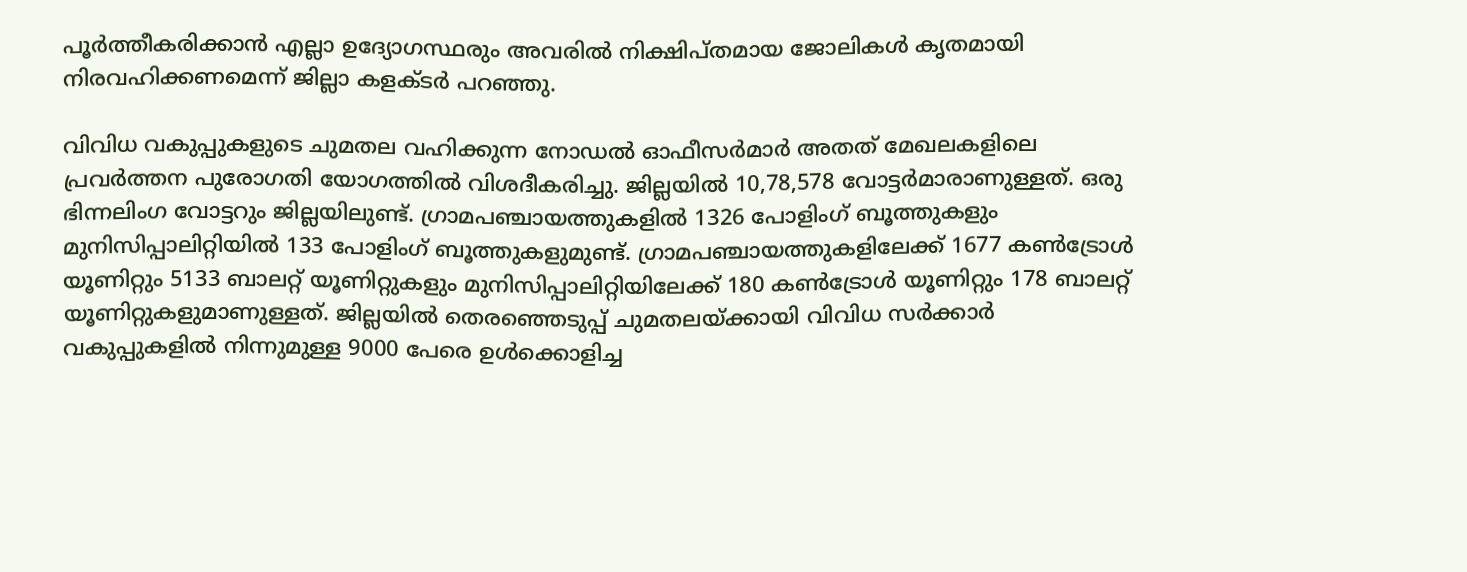പൂര്‍ത്തീകരിക്കാന്‍ എല്ലാ ഉദ്യോഗസ്ഥരും അവരില്‍ നിക്ഷിപ്തമായ ജോലികള്‍ കൃതമായി നിരവഹിക്കണമെന്ന് ജില്ലാ കളക്ടര്‍ പറഞ്ഞു.

വിവിധ വകുപ്പുകളുടെ ചുമതല വഹിക്കുന്ന നോഡല്‍ ഓഫീസര്‍മാര്‍ അതത് മേഖലകളിലെ പ്രവര്‍ത്തന പുരോഗതി യോഗത്തില്‍ വിശദീകരിച്ചു. ജില്ലയില്‍ 10,78,578 വോട്ടര്‍മാരാണുള്ളത്. ഒരു ഭിന്നലിംഗ വോട്ടറും ജില്ലയിലുണ്ട്. ഗ്രാമപഞ്ചായത്തുകളില്‍ 1326 പോളിംഗ് ബൂത്തുകളും മുനിസിപ്പാലിറ്റിയില്‍ 133 പോളിംഗ് ബൂത്തുകളുമുണ്ട്. ഗ്രാമപഞ്ചായത്തുകളിലേക്ക് 1677 കണ്‍ട്രോള്‍ യൂണിറ്റും 5133 ബാലറ്റ് യൂണിറ്റുകളും മുനിസിപ്പാലിറ്റിയിലേക്ക് 180 കണ്‍ട്രോള്‍ യൂണിറ്റും 178 ബാലറ്റ് യൂണിറ്റുകളുമാണുള്ളത്. ജില്ലയില്‍ തെരഞ്ഞെടുപ്പ് ചുമതലയ്ക്കായി വിവിധ സര്‍ക്കാര്‍ വകുപ്പുകളില്‍ നിന്നുമുള്ള 9000 പേരെ ഉള്‍ക്കൊളിച്ച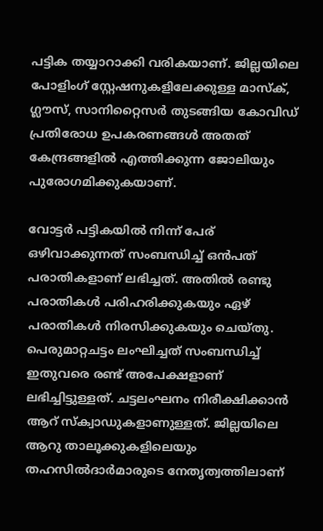പട്ടിക തയ്യാറാക്കി വരികയാണ്. ജില്ലയിലെ പോളിംഗ് സ്റ്റേഷനുകളിലേക്കുള്ള മാസ്‌ക്, ഗ്ലൗസ്, സാനിറ്റൈസര്‍ തുടങ്ങിയ കോവിഡ് പ്രതിരോധ ഉപകരണങ്ങള്‍ അതത് കേന്ദ്രങ്ങളില്‍ എത്തിക്കുന്ന ജോലിയും പുരോഗമിക്കുകയാണ്.

വോട്ടര്‍ പട്ടികയില്‍ നിന്ന് പേര് ഒഴിവാക്കുന്നത് സംബന്ധിച്ച് ഒന്‍പത് പരാതികളാണ് ലഭിച്ചത്. അതില്‍ രണ്ടു പരാതികള്‍ പരിഹരിക്കുകയും ഏഴ് പരാതികള്‍ നിരസിക്കുകയും ചെയ്തു. പെരുമാറ്റചട്ടം ലംഘിച്ചത് സംബന്ധിച്ച് ഇതുവരെ രണ്ട് അപേക്ഷളാണ് ലഭിച്ചിട്ടുള്ളത്. ചട്ടലംഘനം നിരീക്ഷിക്കാന്‍ ആറ് സ്‌ക്വാഡുകളാണുള്ളത്. ജില്ലയിലെ ആറു താലൂക്കുകളിലെയും തഹസില്‍ദാര്‍മാരുടെ നേതൃത്വത്തിലാണ്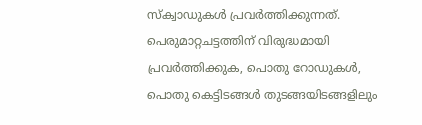സ്‌ക്വാഡുകള്‍ പ്രവര്‍ത്തിക്കുന്നത്. പെരുമാറ്റചട്ടത്തിന് വിരുദ്ധമായി പ്രവര്‍ത്തിക്കുക, പൊതു റോഡുകള്‍, പൊതു കെട്ടിടങ്ങള്‍ തുടങ്ങയിടങ്ങളിലും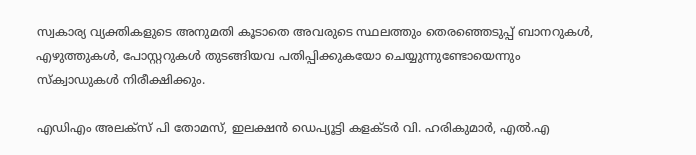സ്വകാര്യ വ്യക്തികളുടെ അനുമതി കൂടാതെ അവരുടെ സ്ഥലത്തും തെരഞ്ഞെടുപ്പ് ബാനറുകള്‍, എഴുത്തുകള്‍, പോസ്റ്ററുകള്‍ തുടങ്ങിയവ പതിപ്പിക്കുകയോ ചെയ്യുന്നുണ്ടോയെന്നും സ്‌ക്വാഡുകള്‍ നിരീക്ഷിക്കും.

എഡിഎം അലക്‌സ് പി തോമസ്, ഇലക്ഷന്‍ ഡെപ്യൂട്ടി കളക്ടര്‍ വി. ഹരികുമാര്‍, എല്‍.എ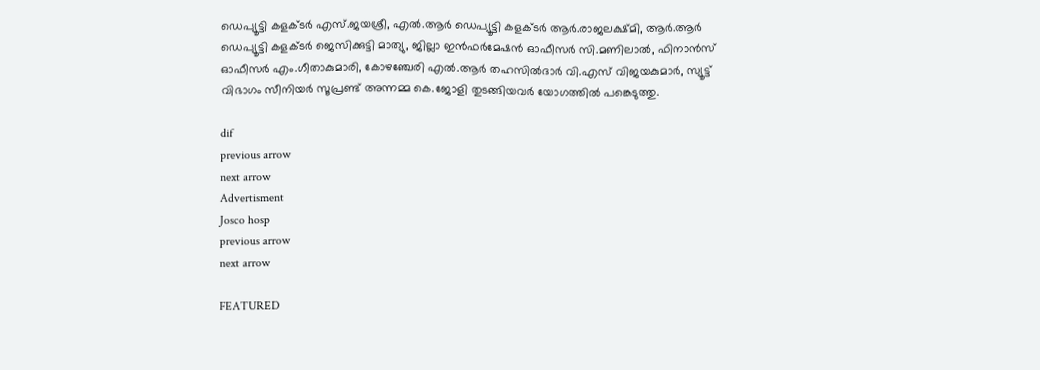ഡെപ്യൂട്ടി കളക്ടര്‍ എസ്.ജയശ്രീ, എല്‍.ആര്‍ ഡെപ്യൂട്ടി കളക്ടര്‍ ആര്‍.രാജലക്ഷ്മി, ആര്‍.ആര്‍ ഡെപ്യൂട്ടി കളക്ടര്‍ ജെസിക്കുട്ടി മാത്യു, ജില്ലാ ഇന്‍ഫര്‍മേഷന്‍ ഓഫീസര്‍ സി.മണിലാല്‍, ഫിനാന്‍സ് ഓഫീസര്‍ എം.ഗീതാകുമാരി, കോഴഞ്ചേരി എല്‍.ആര്‍ തഹസില്‍ദാര്‍ വി.എസ് വിജയകുമാര്‍, സ്യൂട്ട് വിഭാഗം സീനിയര്‍ സൂപ്രണ്ട് അന്നമ്മ കെ.ജോളി തുടങ്ങിയവര്‍ യോഗത്തില്‍ പങ്കെടുത്തു.

dif
previous arrow
next arrow
Advertisment
Josco hosp
previous arrow
next arrow

FEATURED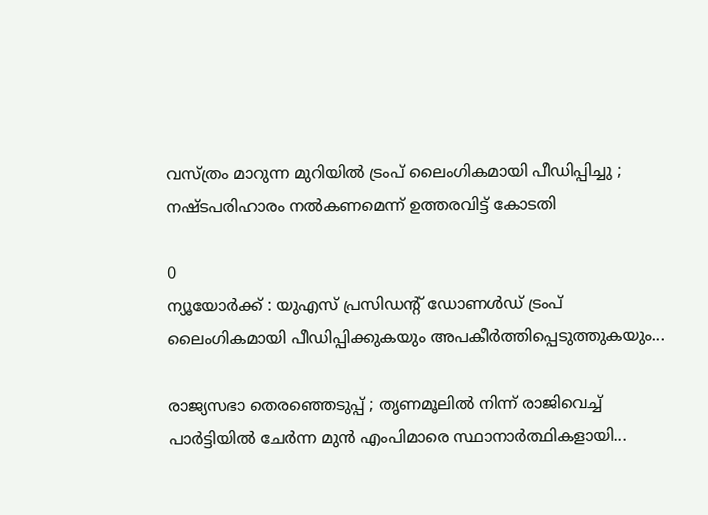വസ്ത്രം മാറുന്ന മുറിയിൽ ട്രംപ് ലൈംഗികമായി പീഡിപ്പിച്ചു ; നഷ്ടപരിഹാരം നൽകണമെന്ന് ഉത്തരവിട്ട് കോടതി

0
ന്യൂയോർക്ക് : യുഎസ് പ്രസിഡന്റ് ഡോണൾഡ് ട്രംപ് ലൈംഗികമായി പീഡിപ്പിക്കുകയും അപകീർത്തിപ്പെടുത്തുകയും...

രാജ്യസഭാ തെരഞ്ഞെടുപ്പ് ; തൃണമൂലില്‍ നിന്ന് രാജിവെച്ച് പാര്‍ട്ടിയില്‍ ചേര്‍ന്ന മുന്‍ എംപിമാരെ സ്ഥാനാര്‍ത്ഥികളായി...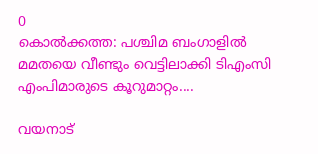0
കൊല്‍ക്കത്ത: പശ്ചിമ ബംഗാളില്‍ മമതയെ വീണ്ടും വെട്ടിലാക്കി ടിഎംസി എംപിമാരുടെ കൂറുമാറ്റം....

വയനാട്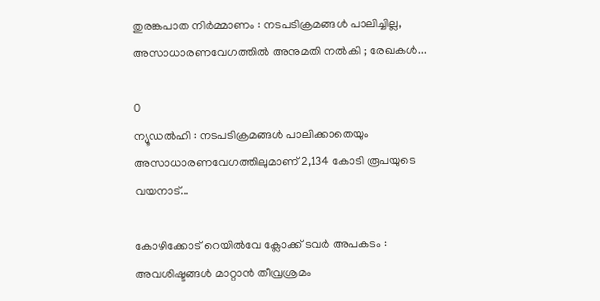തുരങ്കപാത നിർമ്മാണം : നടപടിക്രമങ്ങൾ പാലിച്ചില്ല, അസാധാരണവേഗത്തിൽ അനുമതി നൽകി ; രേഖകൾ...

0
ന്യൂഡൽഹി : നടപടിക്രമങ്ങൾ പാലിക്കാതെയും അസാധാരണവേഗത്തിലുമാണ് 2,134 കോടി രൂപയുടെ വയനാട്...

കോഴിക്കോട് റെയിൽവേ ക്ലോക്ക് ടവർ അപകടം : അവശിഷ്ടങ്ങൾ മാറ്റാൻ തീവ്രശ്രമം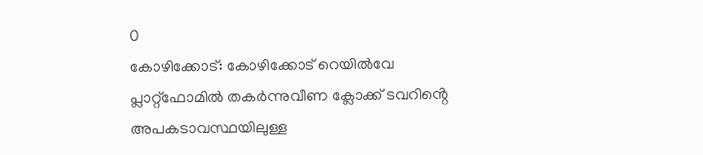0
കോഴിക്കോട്: കോഴിക്കോട് റെയിൽവേ പ്ലാറ്റ്ഫോമിൽ തകർന്നുവീണ ക്ലോക്ക് ടവറിൻ്റെ അപകടാവസ്ഥയിലുള്ള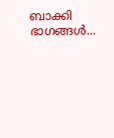ബാക്കി ഭാഗങ്ങൾ...